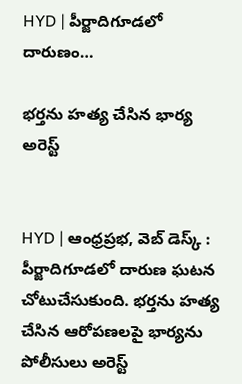HYD | పీర్జాదిగూడలో దారుణం…

భర్తను హత్య చేసిన భార్య అరెస్ట్


HYD | ఆంధ్రప్రభ, వెబ్ డెస్క్ : పీర్జాదిగూడలో దారుణ ఘటన చోటుచేసుకుంది. భర్తను హత్య చేసిన ఆరోపణలపై భార్యను పోలీసులు అరెస్ట్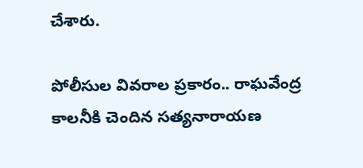చేశారు.

పోలీసుల వివరాల ప్రకారం.. రాఘవేంద్ర కాలనీకి చెందిన సత్యనారాయణ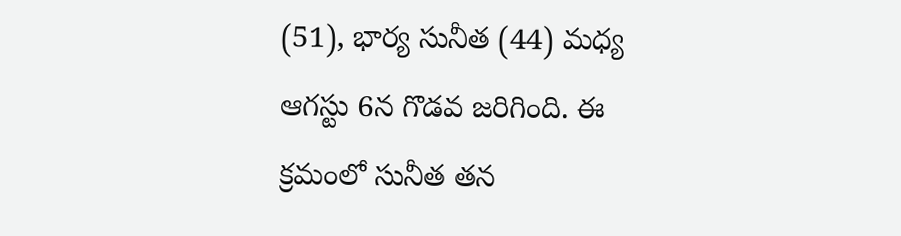(51), భార్య సునీత (44) మధ్య ఆగస్టు 6న గొడవ జరిగింది. ఈ క్రమంలో సునీత తన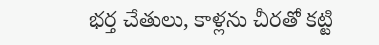భర్త చేతులు, కాళ్లను చీరతో కట్టి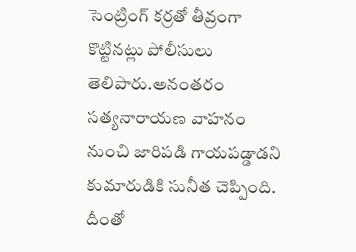సెంట్రింగ్‌ కర్రతో తీవ్రంగా కొట్టినట్లు పోలీసులు తెలిపారు.అనంతరం సత్యనారాయణ వాహనం నుంచి జారిపడి గాయపడ్డాడని కుమారుడికి సునీత చెప్పింది. దీంతో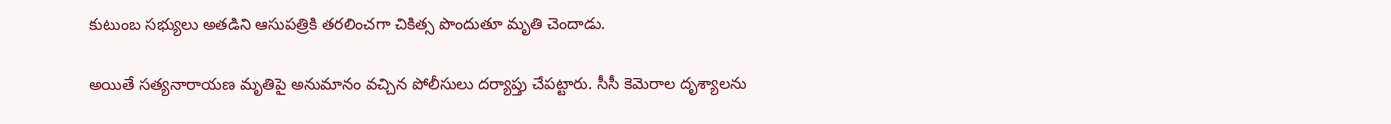కుటుంబ సభ్యులు అతడిని ఆసుపత్రికి తరలించగా చికిత్స పొందుతూ మృతి చెందాడు.

అయితే సత్యనారాయణ మృతిపై అనుమానం వచ్చిన పోలీసులు దర్యాప్తు చేపట్టారు. సీసీ కెమెరాల దృశ్యాలను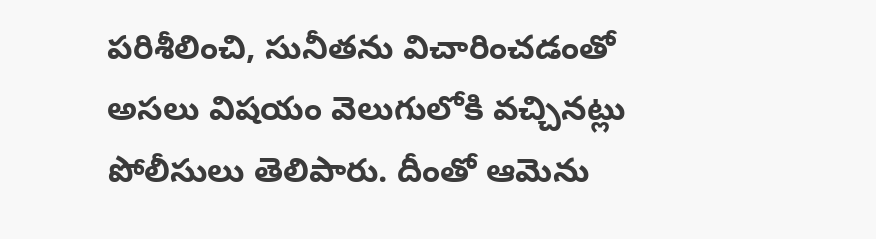పరిశీలించి, సునీతను విచారించడంతో అసలు విషయం వెలుగులోకి వచ్చినట్లు పోలీసులు తెలిపారు. దీంతో ఆమెను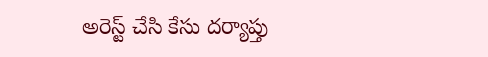అరెస్ట్ చేసి కేసు దర్యాప్తు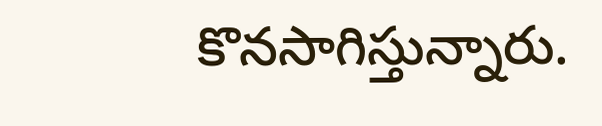కొనసాగిస్తున్నారు.